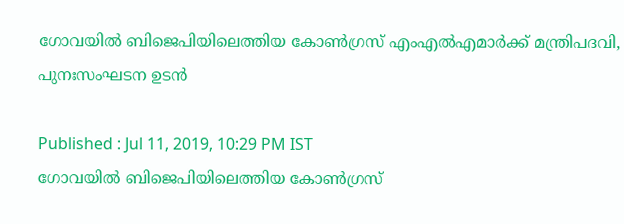ഗോവയിൽ ബിജെപിയിലെത്തിയ കോൺഗ്രസ് എംഎൽഎമാർക്ക് മന്ത്രിപദവി, പുനഃസംഘടന ഉടൻ

Published : Jul 11, 2019, 10:29 PM IST
ഗോവയിൽ ബിജെപിയിലെത്തിയ കോൺഗ്രസ്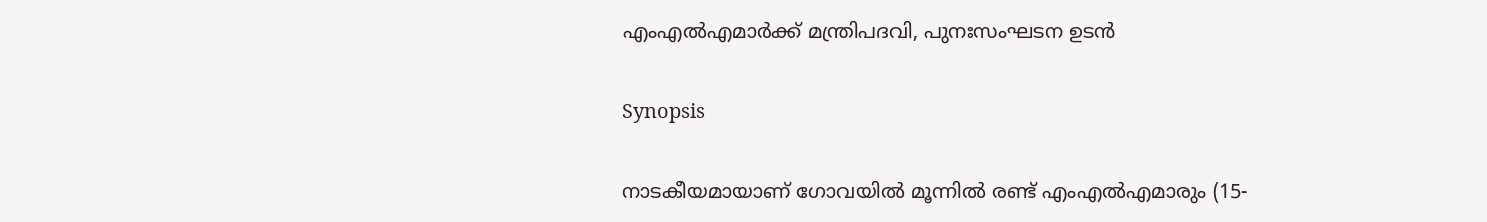എംഎൽഎമാർക്ക് മന്ത്രിപദവി, പുനഃസംഘടന ഉടൻ

Synopsis

നാടകീയമായാണ് ഗോവയിൽ മൂന്നിൽ രണ്ട് എംഎൽഎമാരും (15-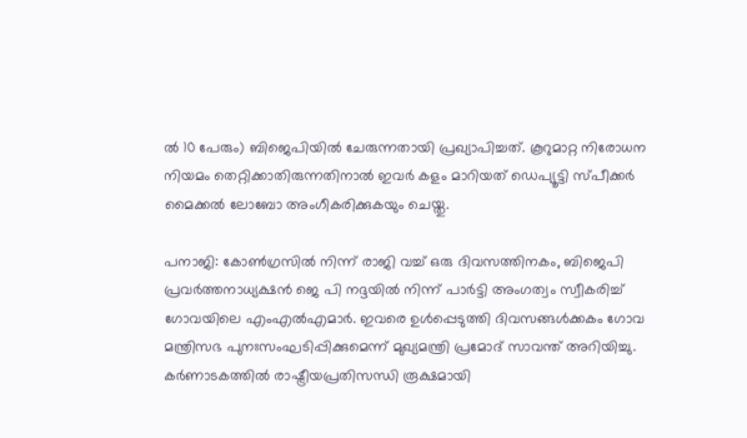ൽ 10 പേരും) ബിജെപിയിൽ ചേരുന്നതായി പ്രഖ്യാപിച്ചത്. കൂറുമാറ്റ നിരോധന നിയമം തെറ്റിക്കാതിരുന്നതിനാൽ ഇവർ കളം മാറിയത് ഡെപ്യൂട്ടി സ്പീക്കർ മൈക്കൽ ലോബോ അംഗീകരിക്കുകയും ചെയ്തു.

പനാജി: കോൺഗ്രസിൽ നിന്ന് രാജി വച്ച് ഒരു ദിവസത്തിനകം, ബിജെപി പ്രവർത്തനാധ്യക്ഷൻ ജെ പി നദ്ദയിൽ നിന്ന് പാർട്ടി അംഗത്വം സ്വീകരിച്ച് ഗോവയിലെ എംഎൽഎമാർ. ഇവരെ ഉൾപ്പെടുത്തി ദിവസങ്ങൾക്കകം ഗോവ മന്ത്രിസഭ പുനഃസംഘടിപ്പിക്കുമെന്ന് മുഖ്യമന്ത്രി പ്രമോദ് സാവന്ത് അറിയിച്ചു. കർണാടകത്തിൽ രാഷ്ട്രീയപ്രതിസന്ധി രൂക്ഷമായി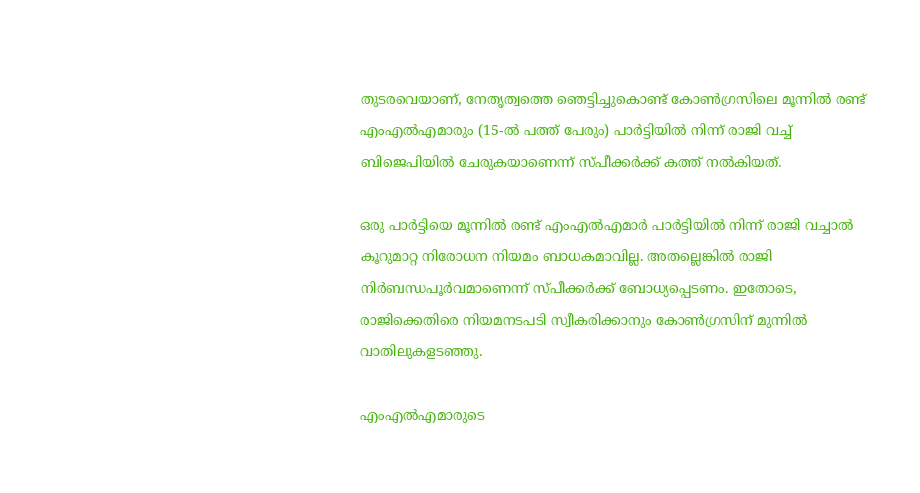തുടരവെയാണ്, നേതൃത്വത്തെ ഞെട്ടിച്ചുകൊണ്ട് കോൺഗ്രസിലെ മൂന്നിൽ രണ്ട് എംഎൽഎമാരും (15-ൽ പത്ത് പേരും) പാർട്ടിയിൽ നിന്ന് രാജി വച്ച് ബിജെപിയിൽ ചേരുകയാണെന്ന് സ്പീക്കർക്ക് കത്ത് നൽകിയത്.

ഒരു പാർട്ടിയെ മൂന്നിൽ രണ്ട് എംഎൽഎമാർ പാർട്ടിയിൽ നിന്ന് രാജി വച്ചാൽ കൂറുമാറ്റ നിരോധന നിയമം ബാധകമാവില്ല. അതല്ലെങ്കിൽ രാജി നിർബന്ധപൂ‍ർവമാണെന്ന് സ്പീക്കർക്ക് ബോധ്യപ്പെടണം. ഇതോടെ, രാജിക്കെതിരെ നിയമനടപടി സ്വീകരിക്കാനും കോൺഗ്രസിന് മുന്നിൽ വാതിലുകളടഞ്ഞു.

എംഎൽഎമാരുടെ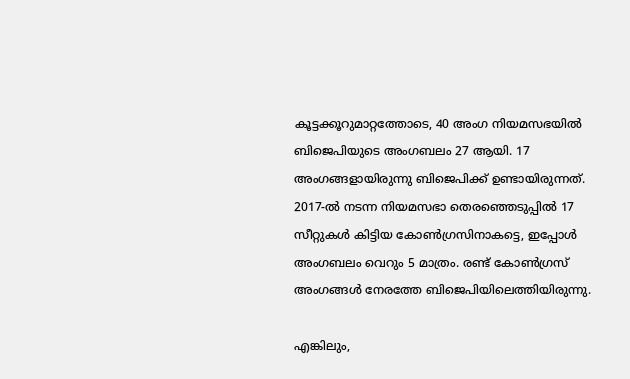കൂട്ടക്കൂറുമാറ്റത്തോടെ, 40 അംഗ നിയമസഭയിൽ ബിജെപിയുടെ അംഗബലം 27 ആയി. 17 അംഗങ്ങളായിരുന്നു ബിജെപിക്ക് ഉണ്ടായിരുന്നത്. 2017-ൽ നടന്ന നിയമസഭാ തെരഞ്ഞെടുപ്പിൽ 17 സീറ്റുകൾ കിട്ടിയ കോൺഗ്രസിനാകട്ടെ, ഇപ്പോൾ അംഗബലം വെറും 5 മാത്രം. രണ്ട് കോൺഗ്രസ് അംഗങ്ങൾ നേരത്തേ ബിജെപിയിലെത്തിയിരുന്നു.

എങ്കിലും,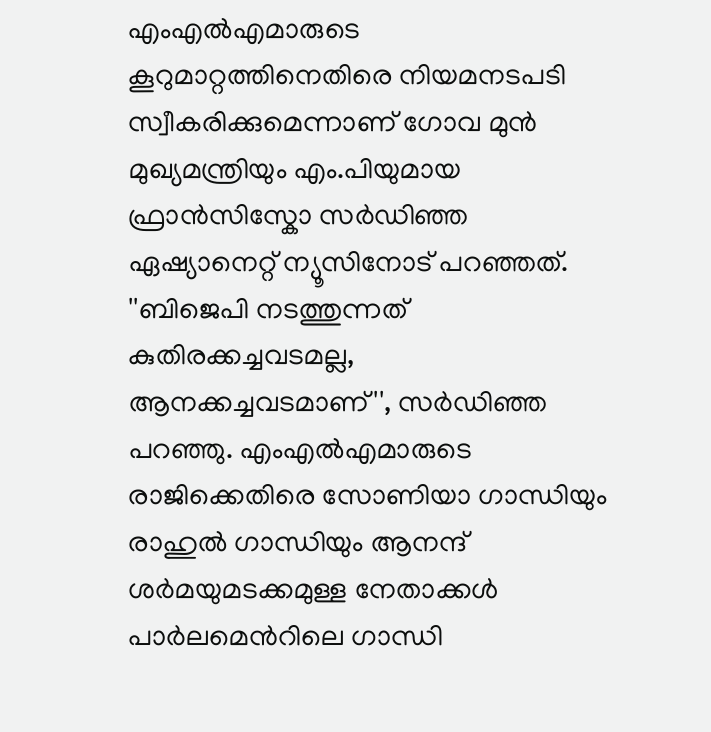എംഎൽഎമാരുടെ കൂറുമാറ്റത്തിനെതിരെ നിയമനടപടി സ്വീകരിക്കുമെന്നാണ് ഗോവ മുൻ മുഖ്യമന്ത്രിയും എം.പിയുമായ ഫ്രാൻസിസ്കോ സർഡിഞ്ഞ ഏഷ്യാനെറ്റ് ന്യൂസിനോട് പറഞ്ഞത്. ''ബിജെപി നടത്തുന്നത് കുതിരക്കച്ചവടമല്ല, ആനക്കച്ചവടമാണ്'', സർഡിഞ്ഞ പറഞ്ഞു. എംഎൽഎമാരുടെ രാജിക്കെതിരെ സോണിയാ ഗാന്ധിയും രാഹുൽ ഗാന്ധിയും ആനന്ദ് ശർമയുമടക്കമുള്ള നേതാക്കൾ പാർലമെന്‍റിലെ ഗാന്ധി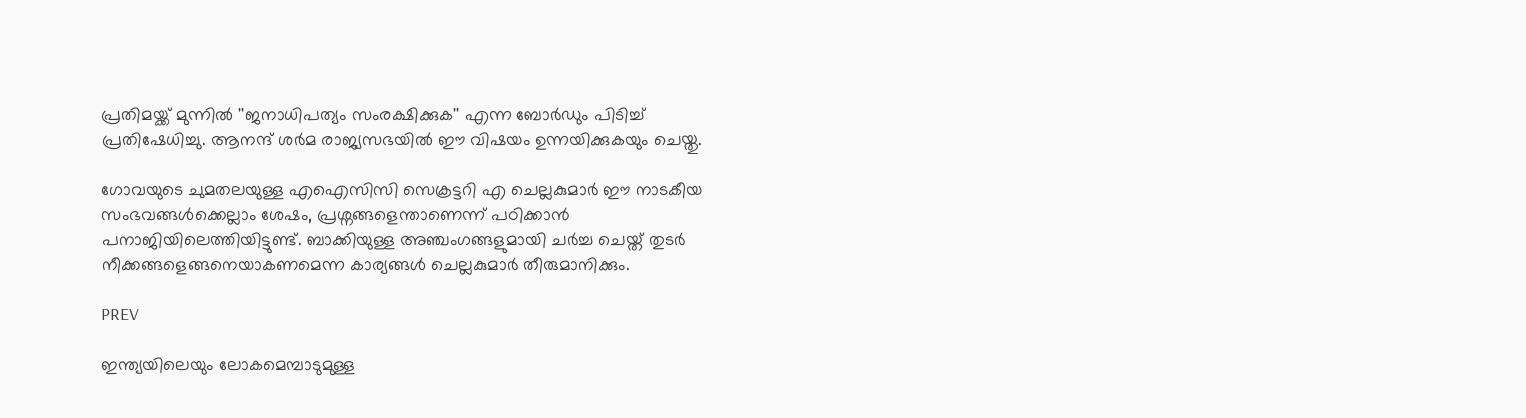പ്രതിമയ്ക്ക് മുന്നിൽ ''ജനാധിപത്യം സംരക്ഷിക്കുക'' എന്ന ബോർഡും പിടിച്ച് പ്രതിഷേധിച്ചു. ആനന്ദ് ശർമ രാജ്യസഭയിൽ ഈ വിഷയം ഉന്നയിക്കുകയും ചെയ്തു.

ഗോവയുടെ ചുമതലയുള്ള എഐസിസി സെക്രട്ടറി എ ചെല്ലകുമാർ ഈ നാടകീയ സംഭവങ്ങൾക്കെല്ലാം ശേഷം, പ്രശ്നങ്ങളെന്താണെന്ന് പഠിക്കാൻ പനാജിയിലെത്തിയിട്ടുണ്ട്. ബാക്കിയുള്ള അഞ്ചംഗങ്ങളുമായി ചർച്ച ചെയ്ത് തുടർ നീക്കങ്ങളെങ്ങനെയാകണമെന്ന കാര്യങ്ങൾ ചെല്ലകുമാർ തീരുമാനിക്കും.

PREV

ഇന്ത്യയിലെയും ലോകമെമ്പാടുമുള്ള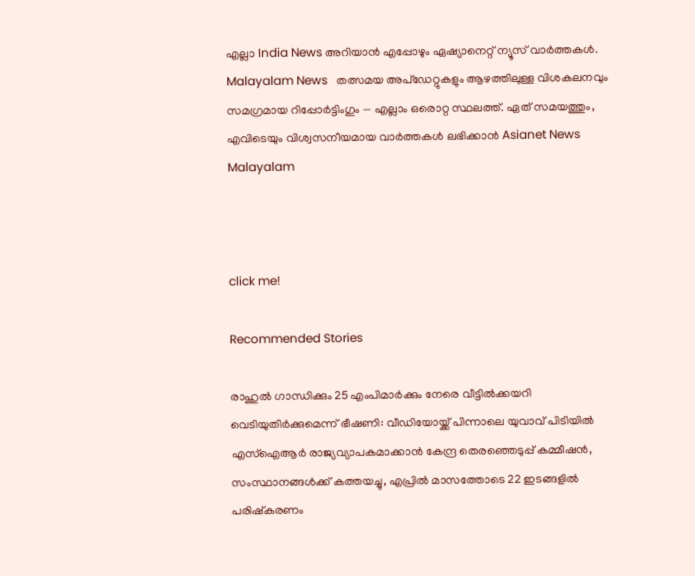എല്ലാ India News അറിയാൻ എപ്പോഴും ഏഷ്യാനെറ്റ് ന്യൂസ് വാർത്തകൾ. Malayalam News   തത്സമയ അപ്‌ഡേറ്റുകളും ആഴത്തിലുള്ള വിശകലനവും സമഗ്രമായ റിപ്പോർട്ടിംഗും — എല്ലാം ഒരൊറ്റ സ്ഥലത്ത്. ഏത് സമയത്തും, എവിടെയും വിശ്വസനീയമായ വാർത്തകൾ ലഭിക്കാൻ Asianet News Malayalam



click me!

Recommended Stories

രാഹുൽ ഗാന്ധിക്കും 25 എംപിമാർക്കും നേരെ വീട്ടിൽക്കയറി വെടിയുതിർക്കുമെന്ന് ഭീഷണി: വീഡിയോയ്ക്ക് പിന്നാലെ യുവാവ് പിടിയിൽ
എസ്ഐആർ രാജ്യവ്യാപകമാക്കാൻ കേന്ദ്ര തെരഞ്ഞെടുപ്പ് കമ്മീഷൻ, സംസ്ഥാനങ്ങൾക്ക് കത്തയച്ചു, എപ്രിൽ മാസത്തോടെ 22 ഇടങ്ങളിൽ പരിഷ്കരണം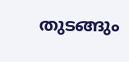തുടങ്ങും